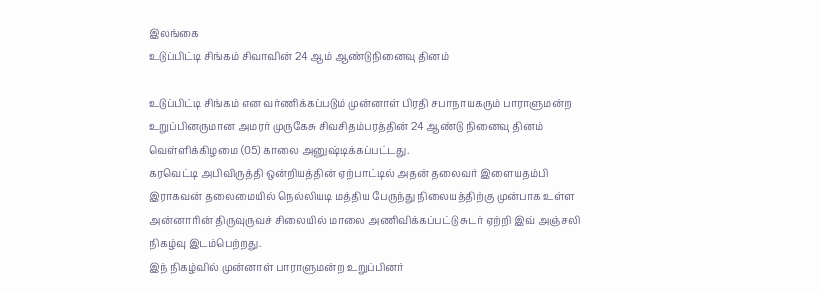இலங்கை
உடுப்பிட்டி சிங்கம் சிவாவின் 24 ஆம் ஆண்டுநினைவு தினம்

உடுப்பிட்டி சிங்கம் என வர்ணிக்கப்படும் முன்னாள் பிரதி சபாநாயகரும் பாராளுமன்ற உறுப்பினருமான அமரர் முருகேசு சிவசிதம்பரத்தின் 24 ஆண்டு நினைவு தினம் வெள்ளிக்கிழமை (05) காலை அனுஷ்டிக்கப்பட்டது.
கரவெட்டி அபிவிருத்தி ஒன்றியத்தின் ஏற்பாட்டில் அதன் தலைவர் இளையதம்பி இராகவன் தலைமையில் நெல்லியடி மத்திய பேருந்து நிலையத்திற்கு முன்பாக உள்ள அன்னாரின் திருவுருவச் சிலையில் மாலை அணிவிக்கப்பட்டு சுடர் ஏற்றி இவ் அஞ்சலி நிகழ்வு இடம்பெற்றது.
இந் நிகழ்வில் முன்னாள் பாராளுமன்ற உறுப்பினர்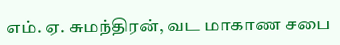எம். ஏ. சுமந்திரன், வட மாகாண சபை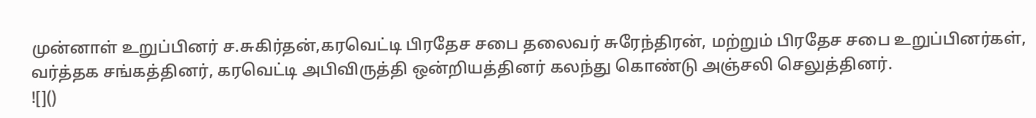முன்னாள் உறுப்பினர் ச.சுகிர்தன்,கரவெட்டி பிரதேச சபை தலைவர் சுரேந்திரன், மற்றும் பிரதேச சபை உறுப்பினர்கள், வர்த்தக சங்கத்தினர், கரவெட்டி அபிவிருத்தி ஒன்றியத்தினர் கலந்து கொண்டு அஞ்சலி செலுத்தினர்.
![]()